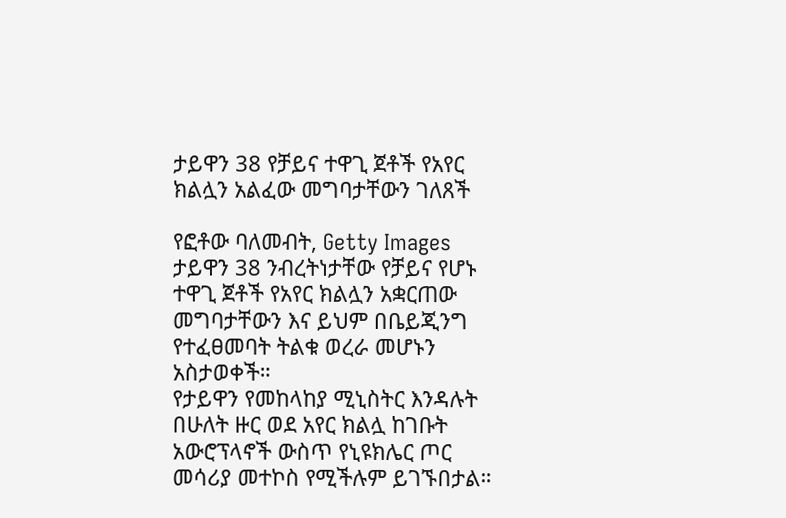ታይዋን 38 የቻይና ተዋጊ ጀቶች የአየር ክልሏን አልፈው መግባታቸውን ገለጸች

የፎቶው ባለመብት, Getty Images
ታይዋን 38 ንብረትነታቸው የቻይና የሆኑ ተዋጊ ጀቶች የአየር ክልሏን አቋርጠው መግባታቸውን እና ይህም በቤይጂንግ የተፈፀመባት ትልቁ ወረራ መሆኑን አስታወቀች።
የታይዋን የመከላከያ ሚኒስትር እንዳሉት በሁለት ዙር ወደ አየር ክልሏ ከገቡት አውሮፕላኖች ውስጥ የኒዩክሌር ጦር መሳሪያ መተኮስ የሚችሉም ይገኙበታል።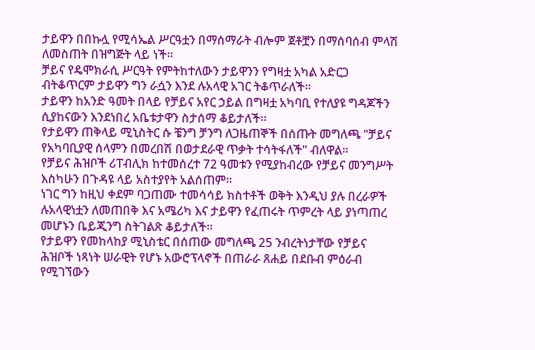ታይዋን በበኩሏ የሚሳኤል ሥርዓቷን በማሰማራት ብሎም ጀቶቿን በማሰባሰብ ምላሽ ለመስጠት በዝግጅት ላይ ነች።
ቻይና የዴሞክራሲ ሥርዓት የምትከተለውን ታይዋንን የግዛቷ አካል አድርጋ ብትቆጥርም ታይዋን ግን ራሷን እንደ ሉአላዊ አገር ትቆጥራለች።
ታይዋን ከአንድ ዓመት በላይ የቻይና አየር ኃይል በግዛቷ አካባቢ የተለያዩ ግዳጆችን ሲያከናውን እንደነበረ አቤቱታዋን ስታሰማ ቆይታለች።
የታይዋን ጠቅላይ ሚኒስትር ሱ ቼንግ ቻንግ ለጋዜጠኞች በሰጡት መግለጫ "ቻይና የአካባቢያዊ ሰላምን በመረበሽ በወታደራዊ ጥቃት ተሳትፋለች" ብለዋል።
የቻይና ሕዝቦች ሪፐብሊክ ከተመሰረተ 72 ዓመቱን የሚያከብረው የቻይና መንግሥት እስካሁን በጉዳዩ ላይ አስተያየት አልሰጠም።
ነገር ግን ከዚህ ቀደም ባጋጠሙ ተመሳሳይ ክስተቶች ወቅት እንዲህ ያሉ በረራዎች ሉአላዊነቷን ለመጠበቅ እና አሜሪካ እና ታይዋን የፈጠሩት ጥምረት ላይ ያነጣጠረ መሆኑን ቤይጂንግ ስትገልጽ ቆይታለች።
የታይዋን የመከላከያ ሚኒስቴር በሰጠው መግለጫ 25 ንብረትነታቸው የቻይና ሕዝቦች ነጻነት ሠራዊት የሆኑ አውሮፕላኖች በጠራራ ጸሐይ በደቡብ ምዕራብ የሚገኘውን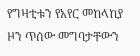የግዛቲቱን የአየር መከላከያ ዞን ጥሰው መግባታቸውን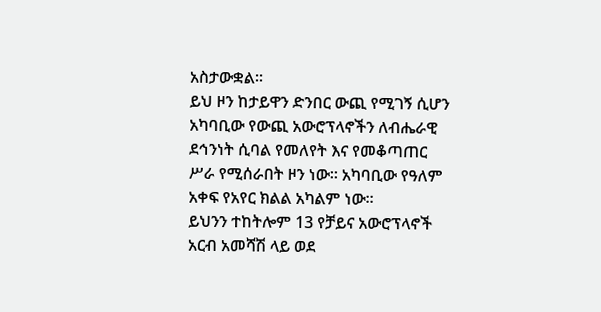አስታውቋል።
ይህ ዞን ከታይዋን ድንበር ውጪ የሚገኝ ሲሆን አካባቢው የውጪ አውሮፕላኖችን ለብሔራዊ ደኅንነት ሲባል የመለየት እና የመቆጣጠር ሥራ የሚሰራበት ዞን ነው። አካባቢው የዓለም አቀፍ የአየር ክልል አካልም ነው።
ይህንን ተከትሎም 13 የቻይና አውሮፕላኖች አርብ አመሻሽ ላይ ወደ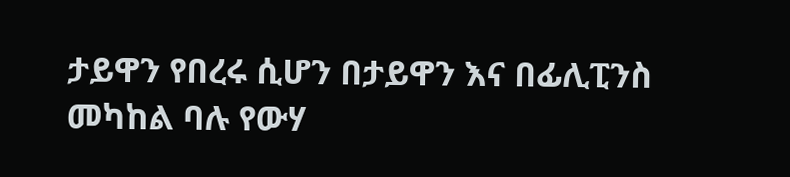ታይዋን የበረሩ ሲሆን በታይዋን እና በፊሊፒንስ መካከል ባሉ የውሃ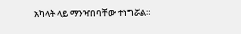አካላት ላይ ማንዣበባቸው ተነግሯል።